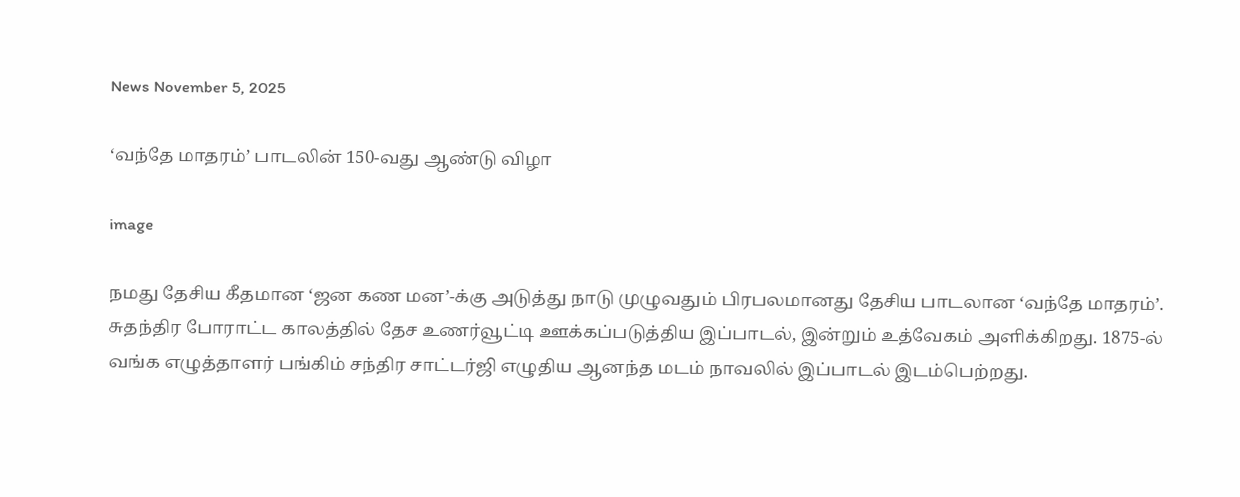News November 5, 2025

‘வந்தே மாதரம்’ பாடலின் 150-வது ஆண்டு விழா

image

நமது தேசிய கீதமான ‘ஜன கண மன’-க்கு அடுத்து நாடு முழுவதும் பிரபலமானது தேசிய பாடலான ‘வந்தே மாதரம்’. சுதந்திர போராட்ட காலத்தில் தேச உணர்வூட்டி ஊக்கப்படுத்திய இப்பாடல், இன்றும் உத்வேகம் அளிக்கிறது. 1875-ல் வங்க எழுத்தாளர் பங்கிம் சந்திர சாட்டர்ஜி எழுதிய ஆனந்த மடம் நாவலில் இப்பாடல் இடம்பெற்றது.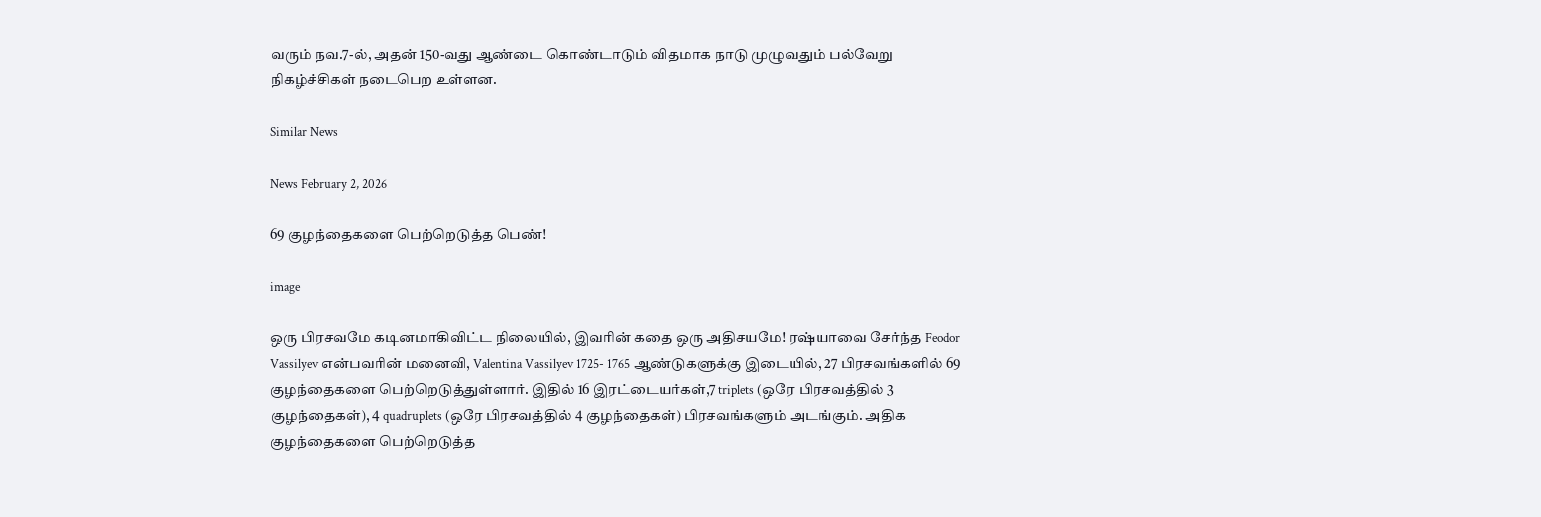வரும் நவ.7-ல், அதன் 150-வது ஆண்டை கொண்டாடும் விதமாக நாடு முழுவதும் பல்வேறு நிகழ்ச்சிகள் நடைபெற உள்ளன.

Similar News

News February 2, 2026

69 குழந்தைகளை பெற்றெடுத்த பெண்!

image

ஒரு பிரசவமே கடினமாகிவிட்ட நிலையில், இவரின் கதை ஒரு அதிசயமே! ரஷ்யாவை சேர்ந்த Feodor Vassilyev என்பவரின் மனைவி, Valentina Vassilyev 1725- 1765 ஆண்டுகளுக்கு இடையில், 27 பிரசவங்களில் 69 குழந்தைகளை பெற்றெடுத்துள்ளார். இதில் 16 இரட்டையர்கள்,7 triplets (ஒரே பிரசவத்தில் 3 குழந்தைகள்), 4 quadruplets (ஒரே பிரசவத்தில் 4 குழந்தைகள்) பிரசவங்களும் அடங்கும். அதிக குழந்தைகளை பெற்றெடுத்த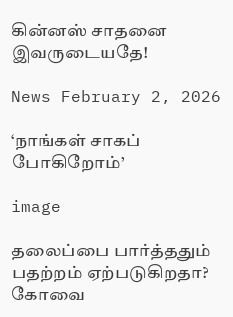கின்னஸ் சாதனை இவருடையதே!

News February 2, 2026

‘நாங்கள் சாகப் போகிறோம்’

image

தலைப்பை பார்த்ததும் பதற்றம் ஏற்படுகிறதா? கோவை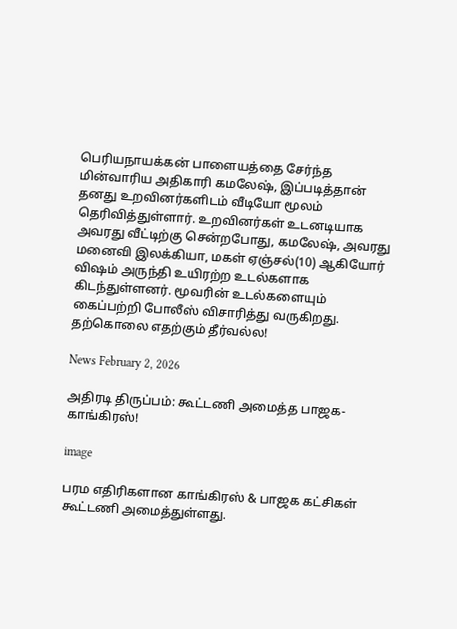பெரியநாயக்கன் பாளையத்தை சேர்ந்த மின்வாரிய அதிகாரி கமலேஷ், இப்படித்தான் தனது உறவினர்களிடம் வீடியோ மூலம் தெரிவித்துள்ளார். உறவினர்கள் உடனடியாக அவரது வீட்டிற்கு சென்றபோது, கமலேஷ், அவரது மனைவி இலக்கியா, மகள் ஏஞ்சல்(10) ஆகியோர் விஷம் அருந்தி உயிரற்ற உடல்களாக கிடந்துள்ளனர். மூவரின் உடல்களையும் கைப்பற்றி போலீஸ் விசாரித்து வருகிறது. தற்கொலை எதற்கும் தீர்வல்ல!

News February 2, 2026

அதிரடி திருப்பம்: கூட்டணி அமைத்த பாஜக- காங்கிரஸ்!

image

பரம எதிரிகளான காங்கிரஸ் & பாஜக கட்சிகள் கூட்டணி அமைத்துள்ளது.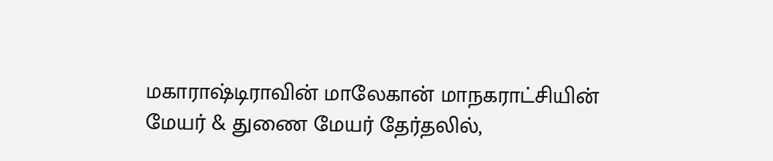மகாராஷ்டிராவின் மாலேகான் மாநகராட்சியின் மேயர் & துணை மேயர் தேர்தலில்,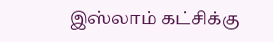இஸ்லாம் கட்சிக்கு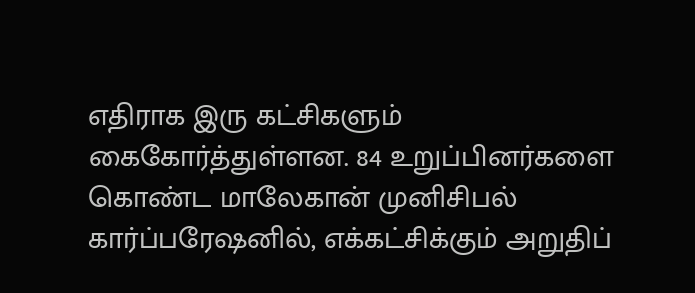எதிராக இரு கட்சிகளும் கைகோர்த்துள்ளன. 84 உறுப்பினர்களை கொண்ட மாலேகான் முனிசிபல் கார்ப்பரேஷனில், எக்கட்சிக்கும் அறுதிப்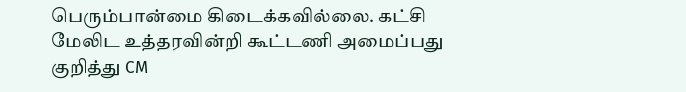பெரும்பான்மை கிடைக்கவில்லை. கட்சி மேலிட உத்தரவின்றி கூட்டணி அமைப்பது குறித்து CM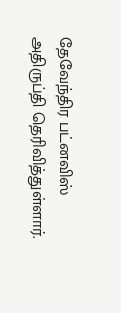தேவேந்திர பட்னவிஸ் அதிருப்தி தெரிவித்துள்ளார்.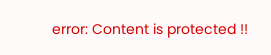error: Content is protected !!